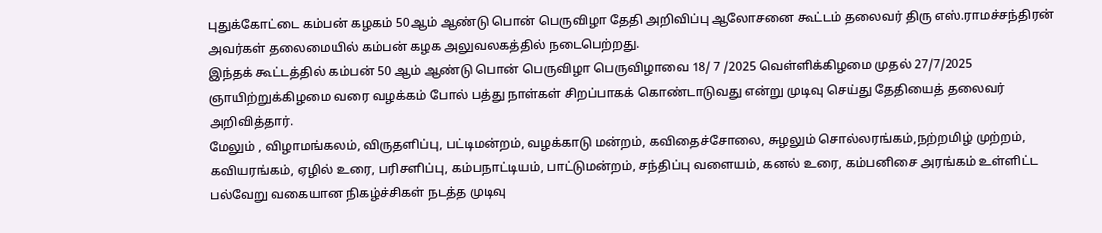புதுக்கோட்டை கம்பன் கழகம் 50ஆம் ஆண்டு பொன் பெருவிழா தேதி அறிவிப்பு ஆலோசனை கூட்டம் தலைவர் திரு எஸ்.ராமச்சந்திரன் அவர்கள் தலைமையில் கம்பன் கழக அலுவலகத்தில் நடைபெற்றது.
இந்தக் கூட்டத்தில் கம்பன் 50 ஆம் ஆண்டு பொன் பெருவிழா பெருவிழாவை 18/ 7 /2025 வெள்ளிக்கிழமை முதல் 27/7/2025 ஞாயிற்றுக்கிழமை வரை வழக்கம் போல் பத்து நாள்கள் சிறப்பாகக் கொண்டாடுவது என்று முடிவு செய்து தேதியைத் தலைவர் அறிவித்தார்.
மேலும் , விழாமங்கலம், விருதளிப்பு, பட்டிமன்றம், வழக்காடு மன்றம், கவிதைச்சோலை, சுழலும் சொல்லரங்கம்,நற்றமிழ் முற்றம், கவியரங்கம், ஏழில் உரை, பரிசளிப்பு, கம்பநாட்டியம், பாட்டுமன்றம், சந்திப்பு வளையம், கனல் உரை, கம்பனிசை அரங்கம் உள்ளிட்ட பல்வேறு வகையான நிகழ்ச்சிகள் நடத்த முடிவு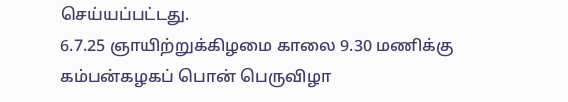செய்யப்பட்டது.
6.7.25 ஞாயிற்றுக்கிழமை காலை 9.30 மணிக்கு கம்பன்கழகப் பொன் பெருவிழா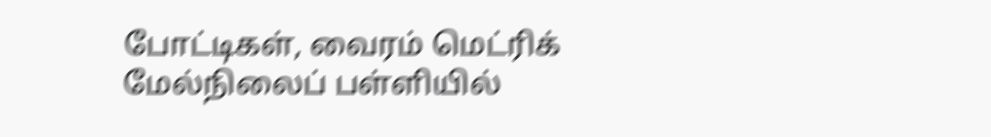போட்டிகள், வைரம் மெட்ரிக் மேல்நிலைப் பள்ளியில்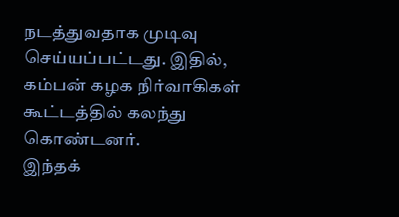நடத்துவதாக முடிவு செய்யப்பட்டது. இதில், கம்பன் கழக நிர்வாகிகள் கூட்டத்தில் கலந்து கொண்டனர்.
இந்தக்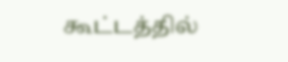கூட்டத்தில்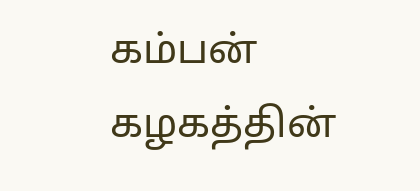கம்பன் கழகத்தின்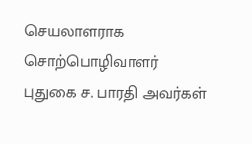செயலாளராக சொற்பொழிவாளர் புதுகை ச. பாரதி அவர்கள்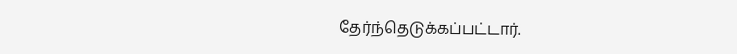தேர்ந்தெடுக்கப்பட்டார்.